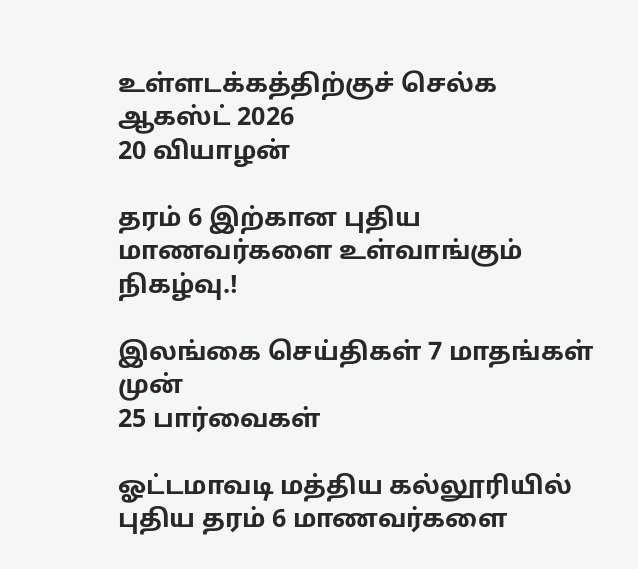உள்ளடக்கத்திற்குச் செல்க
ஆகஸ்ட் 2026
20 வியாழன்

தரம் 6 இற்கான புதிய மாணவர்களை உள்வாங்கும் நிகழ்வு.!

இலங்கை செய்திகள் 7 மாதங்கள் முன்
25 பார்வைகள்

ஓட்டமாவடி மத்திய கல்லூரியில் புதிய தரம் 6 மாணவர்களை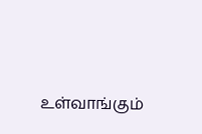உள்வாங்கும்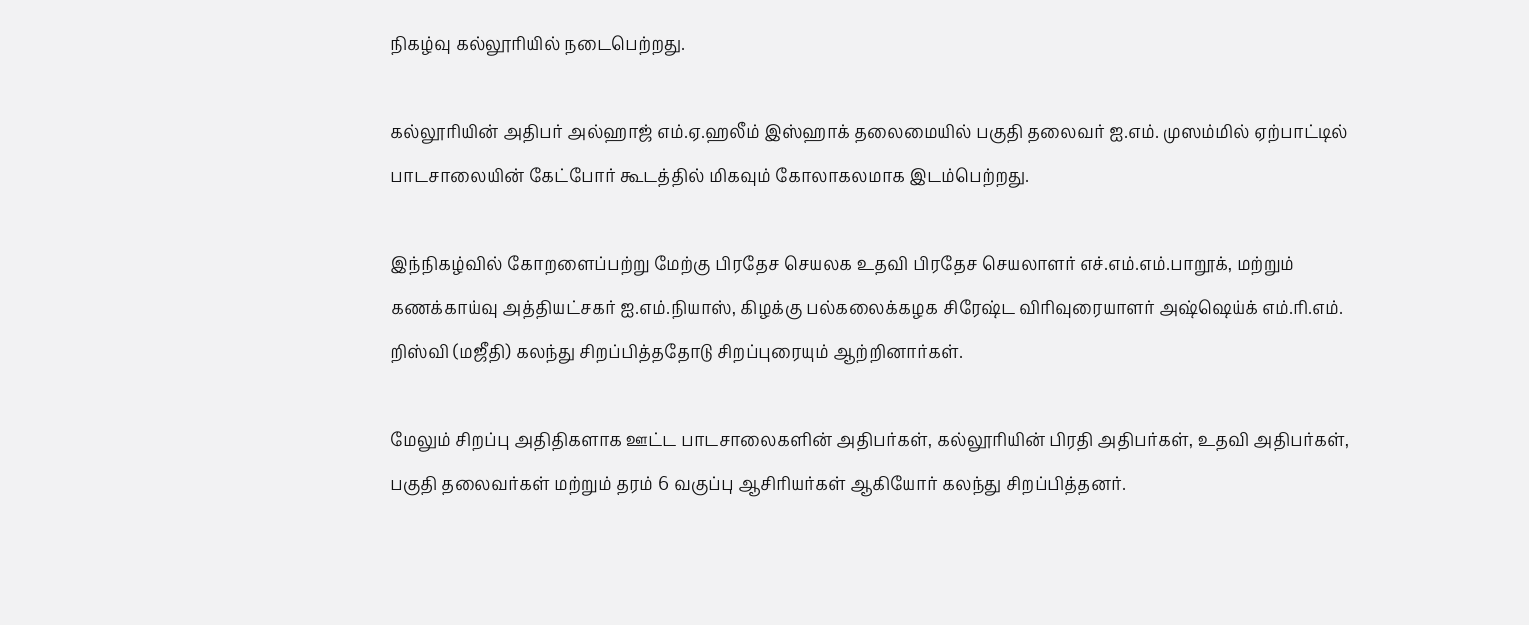நிகழ்வு கல்லூரியில் நடைபெற்றது.

கல்லூரியின் அதிபர் அல்ஹாஜ் எம்.ஏ.ஹலீம் இஸ்ஹாக் தலைமையில் பகுதி தலைவர் ஐ.எம். முஸம்மில் ஏற்பாட்டில் பாடசாலையின் கேட்போர் கூடத்தில் மிகவும் கோலாகலமாக இடம்பெற்றது.

இந்நிகழ்வில் கோறளைப்பற்று மேற்கு பிரதேச செயலக உதவி பிரதேச செயலாளர் எச்.எம்.எம்.பாறூக், மற்றும் கணக்காய்வு அத்தியட்சகர் ஐ.எம்.நியாஸ், கிழக்கு பல்கலைக்கழக சிரேஷ்ட விரிவுரையாளர் அஷ்ஷெய்க் எம்.ரி.எம். றிஸ்வி (மஜீதி) கலந்து சிறப்பித்ததோடு சிறப்புரையும் ஆற்றினார்கள்.

மேலும் சிறப்பு அதிதிகளாக ஊட்ட பாடசாலைகளின் அதிபர்கள், கல்லூரியின் பிரதி அதிபர்கள், உதவி அதிபர்கள், பகுதி தலைவர்கள் மற்றும் தரம் 6 வகுப்பு ஆசிரியர்கள் ஆகியோர் கலந்து சிறப்பித்தனர்.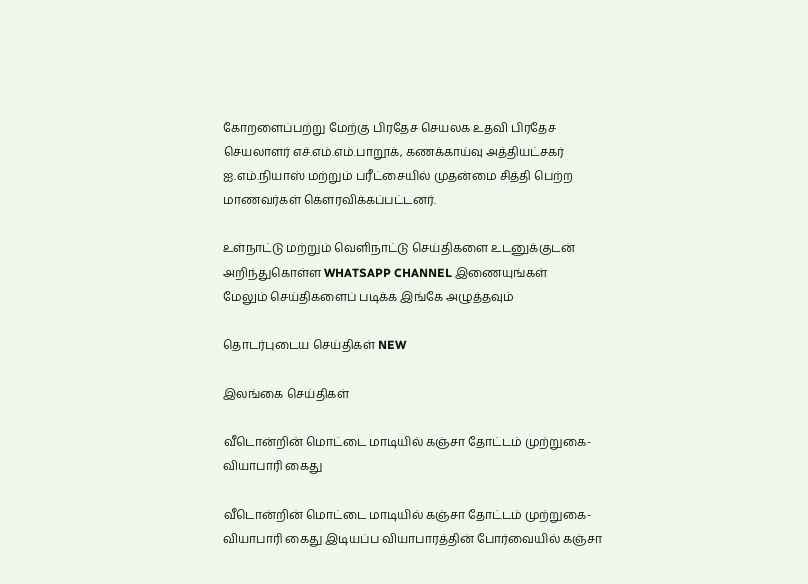கோறளைப்பற்று மேற்கு பிரதேச செயலக உதவி பிரதேச செயலாளர் எச்.எம்.எம்.பாறூக், கணக்காய்வு அத்தியட்சகர் ஐ.எம்.நியாஸ் மற்றும் பரீட்சையில் முதன்மை சித்தி பெற்ற மாணவர்கள் கௌரவிக்கப்பட்டனர்.

உள்நாட்டு மற்றும் வெளிநாட்டு செய்திகளை உடனுக்குடன் அறிந்துகொள்ள WHATSAPP CHANNEL இணையுங்கள்
மேலும் செய்திகளைப் படிக்க இங்கே அழுத்தவும்

தொடர்புடைய செய்திகள் NEW

இலங்கை செய்திகள்

வீடொன்றின் மொட்டை மாடியில் கஞ்சா தோட்டம் முற்றுகை- வியாபாரி கைது

வீடொன்றின் மொட்டை மாடியில் கஞ்சா தோட்டம் முற்றுகை- வியாபாரி கைது இடியப்ப வியாபாரத்தின் போர்வையில் கஞ்சா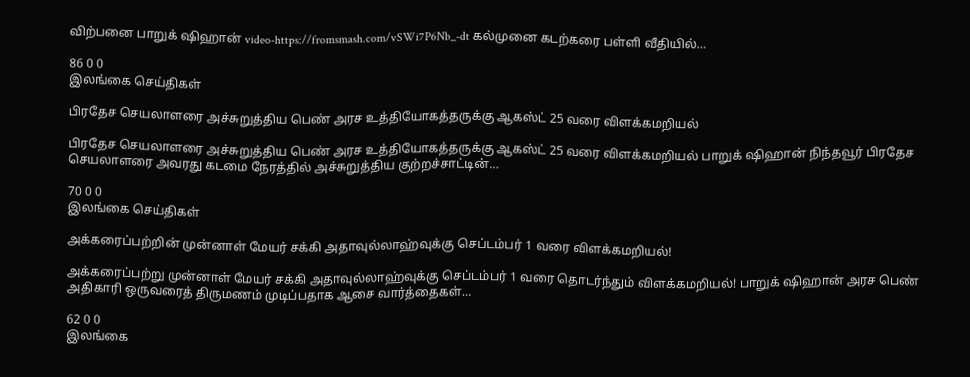விற்பனை பாறுக் ஷிஹான் video-https://fromsmash.com/vSWi7P6Nb_-dt கல்முனை கடற்கரை பள்ளி வீதியில்…

86 0 0
இலங்கை செய்திகள்

பிரதேச செயலாளரை அச்சுறுத்திய பெண் அரச உத்தியோகத்தருக்கு ஆகஸ்ட் 25 வரை விளக்கமறியல்

பிரதேச செயலாளரை அச்சுறுத்திய பெண் அரச உத்தியோகத்தருக்கு ஆகஸ்ட் 25 வரை விளக்கமறியல் பாறுக் ஷிஹான் நிந்தவூர் பிரதேச செயலாளரை அவரது கடமை நேரத்தில் அச்சுறுத்திய குற்றச்சாட்டின்…

70 0 0
இலங்கை செய்திகள்

அக்கரைப்பற்றின் முன்னாள் மேயர் சக்கி அதாவுல்லாஹ்வுக்கு செப்டம்பர் 1 வரை விளக்கமறியல்!

அக்கரைப்பற்று முன்னாள் மேயர் சக்கி அதாவுல்லாஹ்வுக்கு செப்டம்பர் 1 வரை தொடர்ந்தும் விளக்கமறியல்! பாறுக் ஷிஹான் அரச பெண் அதிகாரி ஒருவரைத் திருமணம் முடிப்பதாக ஆசை வார்த்தைகள்…

62 0 0
இலங்கை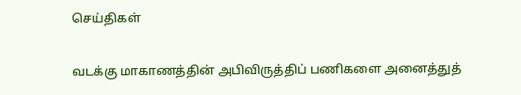செய்திகள்

வடக்கு மாகாணத்தின் அபிவிருத்திப் பணிகளை அனைத்துத்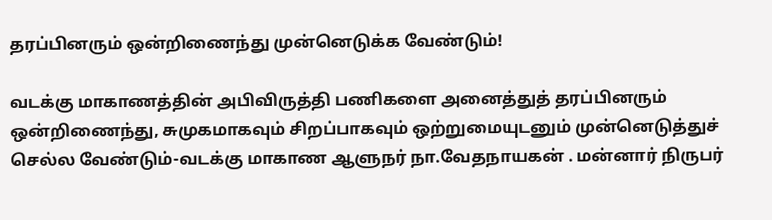தரப்பினரும் ஒன்றிணைந்து முன்னெடுக்க வேண்டும்!

வடக்கு மாகாணத்தின் அபிவிருத்தி பணிகளை அனைத்துத் தரப்பினரும் ஒன்றிணைந்து, சுமுகமாகவும் சிறப்பாகவும் ஒற்றுமையுடனும் முன்னெடுத்துச் செல்ல வேண்டும்-வடக்கு மாகாண ஆளுநர் நா.வேதநாயகன் . மன்னார் நிருபர்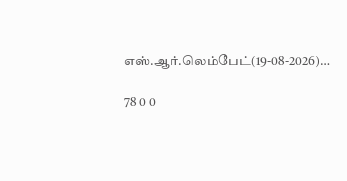எஸ்.ஆர்.லெம்பேட்(19-08-2026)…

78 0 0